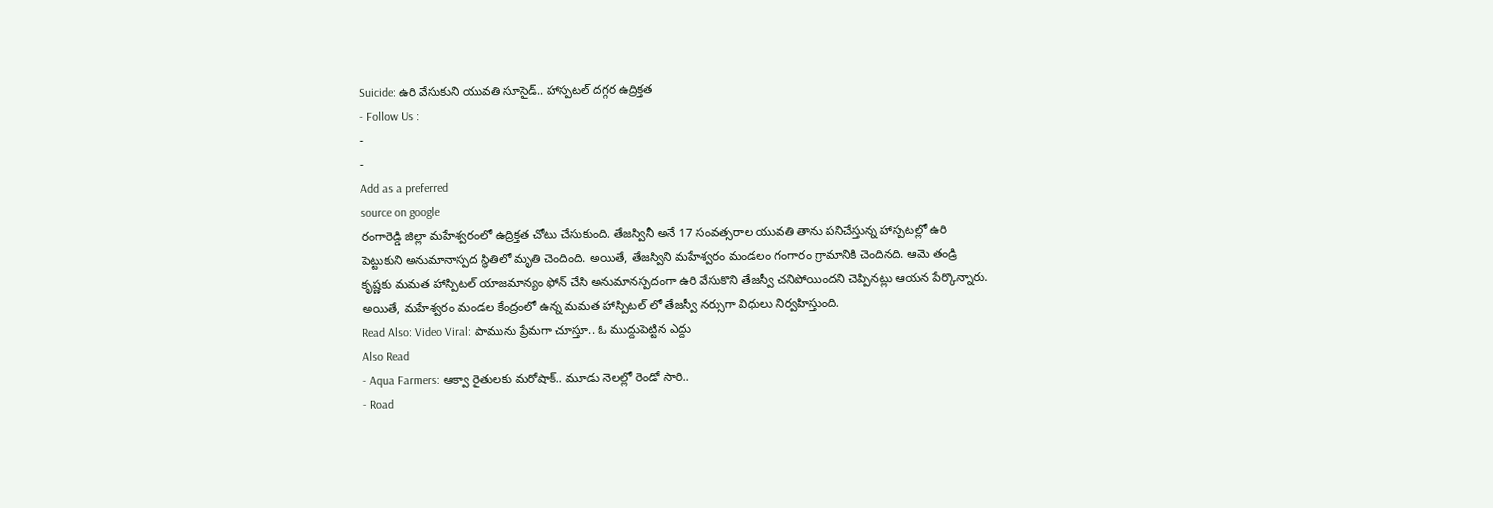Suicide: ఉరి వేసుకుని యువతి సూసైడ్.. హాస్పటల్ దగ్గర ఉద్రిక్తత
- Follow Us :
-
-
Add as a preferred
source on google
రంగారెడ్డి జిల్లా మహేశ్వరంలో ఉద్రిక్తత చోటు చేసుకుంది. తేజస్వినీ అనే 17 సంవత్సరాల యువతి తాను పనిచేస్తున్న హాస్పటల్లో ఉరి పెట్టుకుని అనుమానాస్పద స్థితిలో మృతి చెందింది. అయితే, తేజస్విని మహేశ్వరం మండలం గంగారం గ్రామానికి చెందినది. ఆమె తండ్రి కృష్ణకు మమత హాస్పిటల్ యాజమాన్యం ఫోన్ చేసి అనుమానస్పదంగా ఉరి వేసుకొని తేజస్వీ చనిపోయిందని చెప్పినట్లు ఆయన పేర్కొన్నారు. అయితే, మహేశ్వరం మండల కేంద్రంలో ఉన్న మమత హాస్పిటల్ లో తేజస్వీ నర్సుగా విధులు నిర్వహిస్తుంది.
Read Also: Video Viral: పామును ప్రేమగా చూస్తూ.. ఓ ముద్దుపెట్టిన ఎద్దు
Also Read
- Aqua Farmers: ఆక్వా రైతులకు మరోషాక్.. మూడు నెలల్లో రెండో సారి..
- Road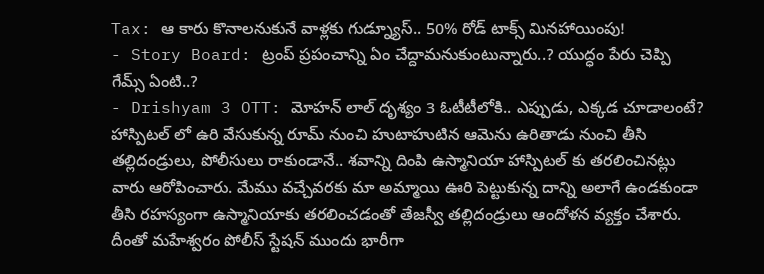Tax: ఆ కారు కొనాలనుకునే వాళ్లకు గుడ్న్యూస్.. 50% రోడ్ టాక్స్ మినహాయింపు!
- Story Board: ట్రంప్ ప్రపంచాన్ని ఏం చేద్దామనుకుంటున్నారు..? యుద్ధం పేరు చెప్పి గేమ్స్ ఏంటి..?
- Drishyam 3 OTT: మోహన్ లాల్ దృశ్యం 3 ఓటీటీలోకి.. ఎప్పుడు, ఎక్కడ చూడాలంటే?
హాస్పిటల్ లో ఉరి వేసుకున్న రూమ్ నుంచి హుటాహుటిన ఆమెను ఉరితాడు నుంచి తీసి తల్లిదండ్రులు, పోలీసులు రాకుండానే.. శవాన్ని దింపి ఉస్మానియా హాస్పిటల్ కు తరలించినట్లు వారు ఆరోపించారు. మేము వచ్చేవరకు మా అమ్మాయి ఊరి పెట్టుకున్న దాన్ని అలాగే ఉండకుండా తీసి రహస్యంగా ఉస్మానియాకు తరలించడంతో తేజస్వీ తల్లిదండ్రులు ఆందోళన వ్యక్తం చేశారు. దీంతో మహేశ్వరం పోలీస్ స్టేషన్ ముందు భారీగా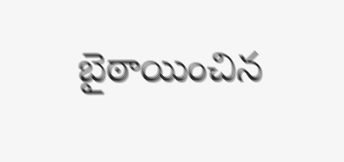బైఠాయించిన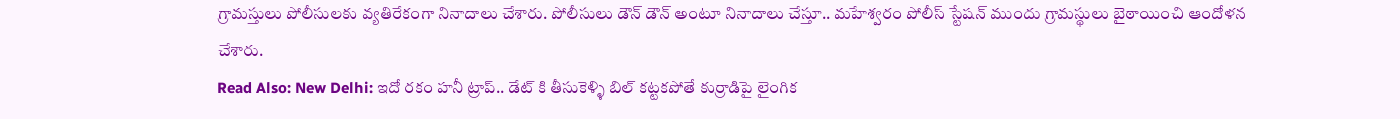గ్రామస్తులు పోలీసులకు వ్యతిరేకంగా నినాదాలు చేశారు. పోలీసులు డౌన్ డౌన్ అంటూ నినాదాలు చేస్తూ.. మహేశ్వరం పోలీస్ స్టేషన్ ముందు గ్రామస్థులు బైఠాయించి ఆందోళన చేశారు.
Read Also: New Delhi: ఇదో రకం హనీ ట్రాప్.. డేట్ కి తీసుకెళ్ళి బిల్ కట్టకపోతే కుర్రాడిపై లైంగిక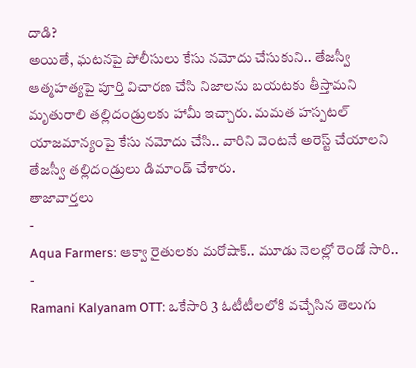దాడి?
అయితే, ఘటనపై పోలీసులు కేసు నమోదు చేసుకుని.. తేజస్వీ ఆత్మహత్యపై పూర్తి విచారణ చేసి నిజాలను బయటకు తీస్తామని మృతురాలి తల్లిదండ్రులకు హామీ ఇచ్చారు. మమత హస్పటల్ యాజమాన్యంపై కేసు నమోదు చేసి.. వారిని వెంటనే అరెస్ట్ చేయాలని తేజస్వీ తల్లిదండ్రులు డిమాండ్ చేశారు.
తాజావార్తలు
-
Aqua Farmers: ఆక్వా రైతులకు మరోషాక్.. మూడు నెలల్లో రెండో సారి..
-
Ramani Kalyanam OTT: ఒకేసారి 3 ఓటీటీలలోకి వచ్చేసిన తెలుగు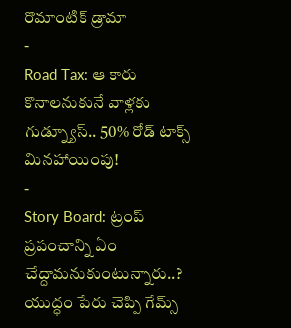రొమాంటిక్ డ్రామా
-
Road Tax: ఆ కారు కొనాలనుకునే వాళ్లకు గుడ్న్యూస్.. 50% రోడ్ టాక్స్ మినహాయింపు!
-
Story Board: ట్రంప్ ప్రపంచాన్ని ఏం చేద్దామనుకుంటున్నారు..? యుద్ధం పేరు చెప్పి గేమ్స్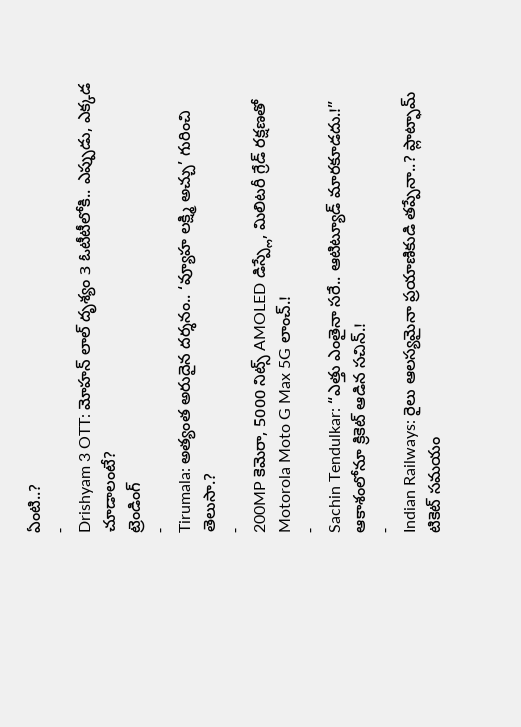ఏంటి..?
-
Drishyam 3 OTT: మోహన్ లాల్ దృశ్యం 3 ఓటీటీలోకి.. ఎప్పుడు, ఎక్కడ చూడాలంటే?
ట్రెండింగ్
-
Tirumala: అత్యంత అరుదైన దర్శనం.. ‘వ్యూహ లక్ష్మి అచ్చు’ గురించి తెలుసా.?
-
200MP కెమెరా, 5000 నిట్స్ AMOLED డిస్ప్లే, మిలిటరీ గ్రేడ్ రక్షణతో Motorola Moto G Max 5G లాంచ్.!
-
Sachin Tendulkar: “ఎత్తు ఎంతైనా సరే.. ఆటిట్యూడ్ మారకూడదు.!” ఆకాశంలోనూ క్రికెట్ ఆడిన సచిన్.!
-
Indian Railways: రైలు ఆలస్యమైనా ప్రయాణికుడి తప్పేనా..? ప్లాట్ఫామ్ టికెట్ సమయం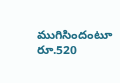ముగిసిందంటూ రూ.520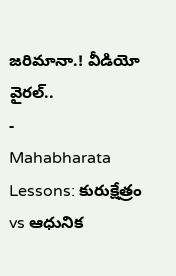జరిమానా.! వీడియో వైరల్..
-
Mahabharata Lessons: కురుక్షేత్రం vs ఆధునిక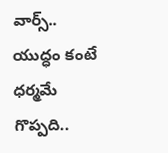వార్స్.. యుద్ధం కంటే ధర్మమే గొప్పది..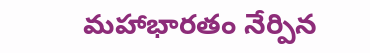మహాభారతం నేర్పిన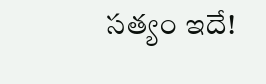సత్యం ఇదే!